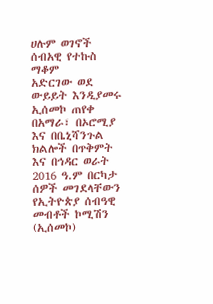ሀሉም ወገኖች ሰብአዊ የተኩስ ማቆም
አድርገው ወደ ውይይት እንዲያመሩ
ኢሰመኮ ጠየቀ
በአማራ፣ በኦሮሚያ እና በቤኒሻንጉል
ክልሎች በጥቅምት እና በኅዳር ወራት
2016 ዓ.ም በርካታ ሰዎች መገደላቸውን
የኢትዮጵያ ሰብዓዊ መብቶች ኮሚሽን
(ኢሰመኮ)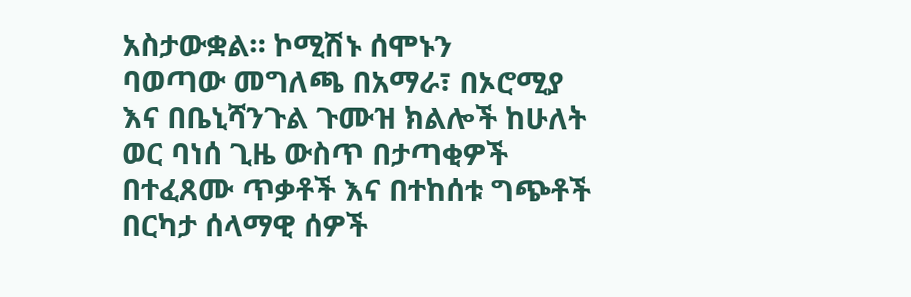አስታውቋል። ኮሚሽኑ ሰሞኑን
ባወጣው መግለጫ በአማራ፣ በኦሮሚያ
እና በቤኒሻንጉል ጉሙዝ ክልሎች ከሁለት
ወር ባነሰ ጊዜ ውስጥ በታጣቂዎች
በተፈጸሙ ጥቃቶች እና በተከሰቱ ግጭቶች
በርካታ ሰላማዊ ሰዎች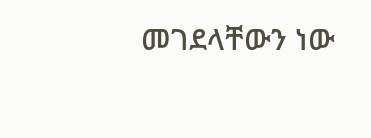መገደላቸውን ነው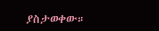ያስታወቀው።